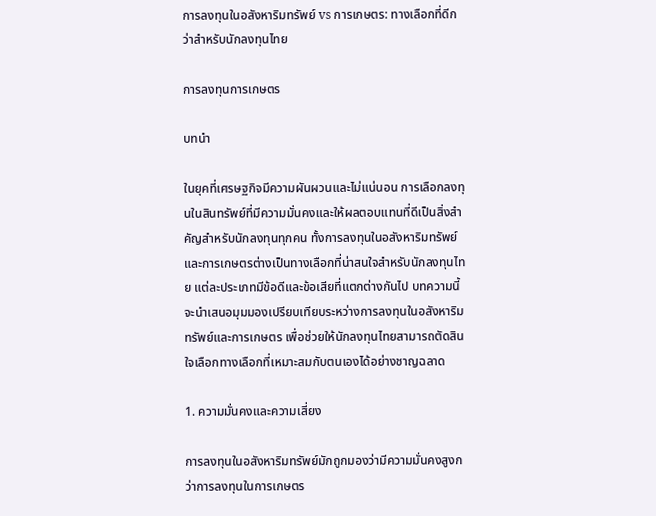การลงทุนในอสังหาริมทรัพย์ vs การเกษตร: ทางเลือกที่ดีกว่าสำหรับนักลงทุนไทย

การลงทุนการเกษตร

บทนำ

ในยุคที่เศรษฐกิจมีความผันผวนและไม่แน่นอน การเลือกลงทุนในสินทรัพย์ที่มีความมั่นคงและให้ผลตอบแทนที่ดีเป็นสิ่งสำคัญสำหรับนักลงทุนทุกคน ทั้งการลงทุนในอสังหาริมทรัพย์และการเกษตรต่างเป็นทางเลือกที่น่าสนใจสำหรับนักลงทุนไทย แต่ละประเภทมีข้อดีและข้อเสียที่แตกต่างกันไป บทความนี้จะนำเสนอมุมมองเปรียบเทียบระหว่างการลงทุนในอสังหาริมทรัพย์และการเกษตร เพื่อช่วยให้นักลงทุนไทยสามารถตัดสินใจเลือกทางเลือกที่เหมาะสมกับตนเองได้อย่างชาญฉลาด

1. ความมั่นคงและความเสี่ยง

การลงทุนในอสังหาริมทรัพย์มักถูกมองว่ามีความมั่นคงสูงกว่าการลงทุนในการเกษตร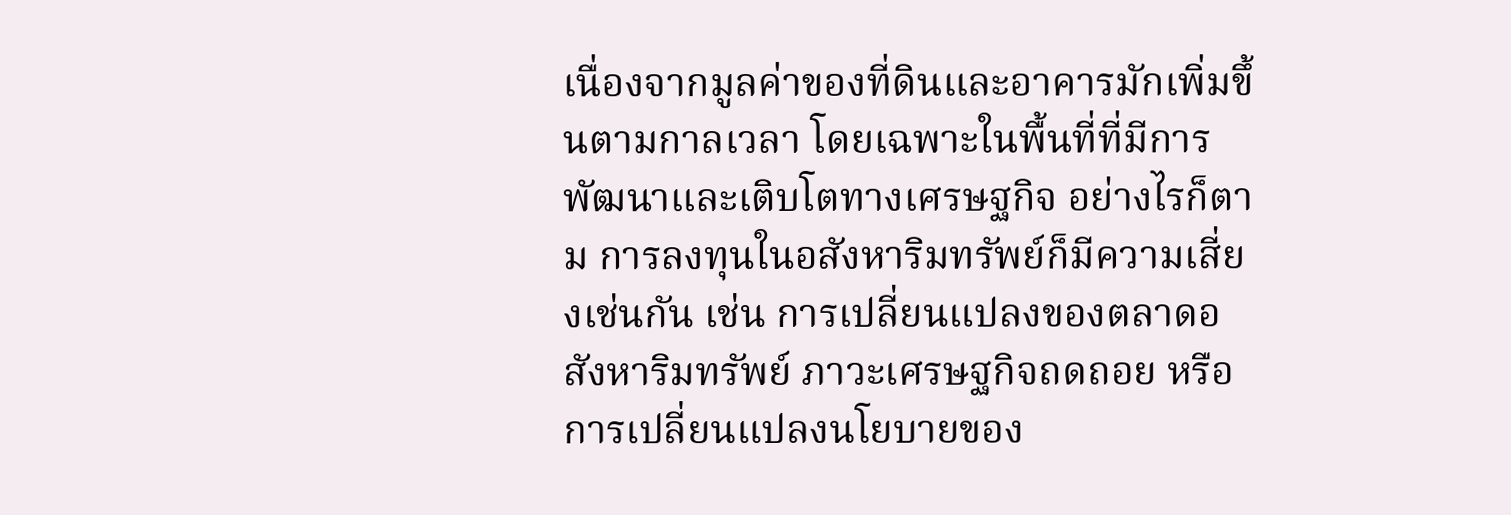เนื่องจากมูลค่าของที่ดินและอาคารมักเพิ่มขึ้นตามกาลเวลา โดยเฉพาะในพื้นที่ที่มีการพัฒนาและเติบโตทางเศรษฐกิจ อย่างไรก็ตาม การลงทุนในอสังหาริมทรัพย์ก็มีความเสี่ยงเช่นกัน เช่น การเปลี่ยนแปลงของตลาดอสังหาริมทรัพย์ ภาวะเศรษฐกิจถดถอย หรือการเปลี่ยนแปลงนโยบายของ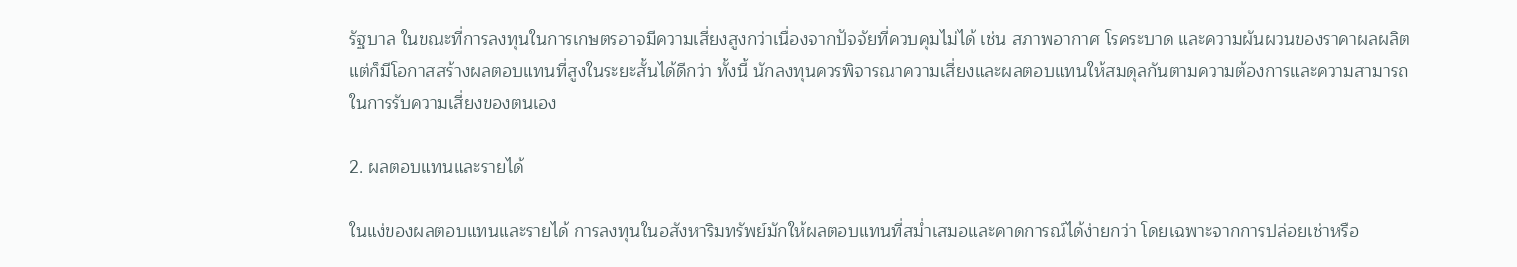รัฐบาล ในขณะที่การลงทุนในการเกษตรอาจมีความเสี่ยงสูงกว่าเนื่องจากปัจจัยที่ควบคุมไม่ได้ เช่น สภาพอากาศ โรคระบาด และความผันผวนของราคาผลผลิต แต่ก็มีโอกาสสร้างผลตอบแทนที่สูงในระยะสั้นได้ดีกว่า ทั้งนี้ นักลงทุนควรพิจารณาความเสี่ยงและผลตอบแทนให้สมดุลกันตามความต้องการและความสามารถในการรับความเสี่ยงของตนเอง

2. ผลตอบแทนและรายได้

ในแง่ของผลตอบแทนและรายได้ การลงทุนในอสังหาริมทรัพย์มักให้ผลตอบแทนที่สม่ำเสมอและคาดการณ์ได้ง่ายกว่า โดยเฉพาะจากการปล่อยเช่าหรือ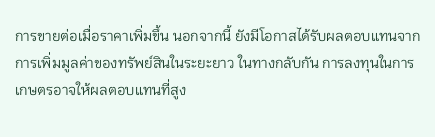การขายต่อเมื่อราคาเพิ่มขึ้น นอกจากนี้ ยังมีโอกาสได้รับผลตอบแทนจากการเพิ่มมูลค่าของทรัพย์สินในระยะยาว ในทางกลับกัน การลงทุนในการเกษตรอาจให้ผลตอบแทนที่สูง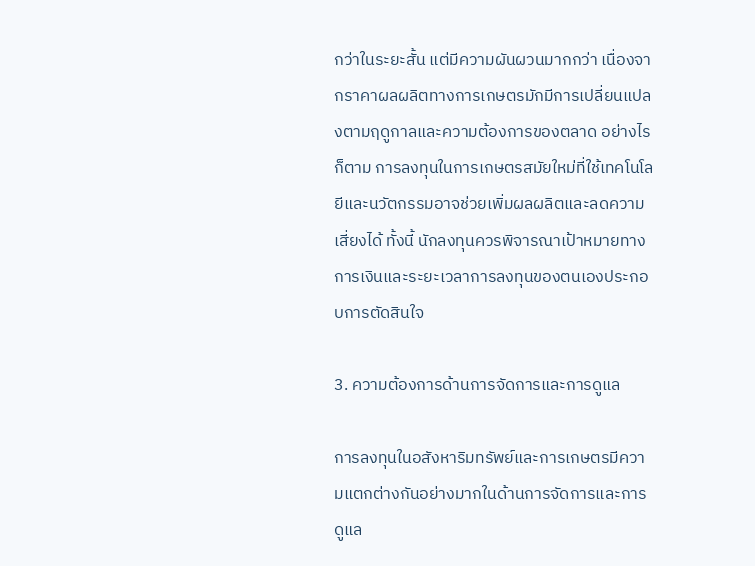กว่าในระยะสั้น แต่มีความผันผวนมากกว่า เนื่องจากราคาผลผลิตทางการเกษตรมักมีการเปลี่ยนแปลงตามฤดูกาลและความต้องการของตลาด อย่างไรก็ตาม การลงทุนในการเกษตรสมัยใหม่ที่ใช้เทคโนโลยีและนวัตกรรมอาจช่วยเพิ่มผลผลิตและลดความเสี่ยงได้ ทั้งนี้ นักลงทุนควรพิจารณาเป้าหมายทางการเงินและระยะเวลาการลงทุนของตนเองประกอบการตัดสินใจ

3. ความต้องการด้านการจัดการและการดูแล

การลงทุนในอสังหาริมทรัพย์และการเกษตรมีความแตกต่างกันอย่างมากในด้านการจัดการและการดูแล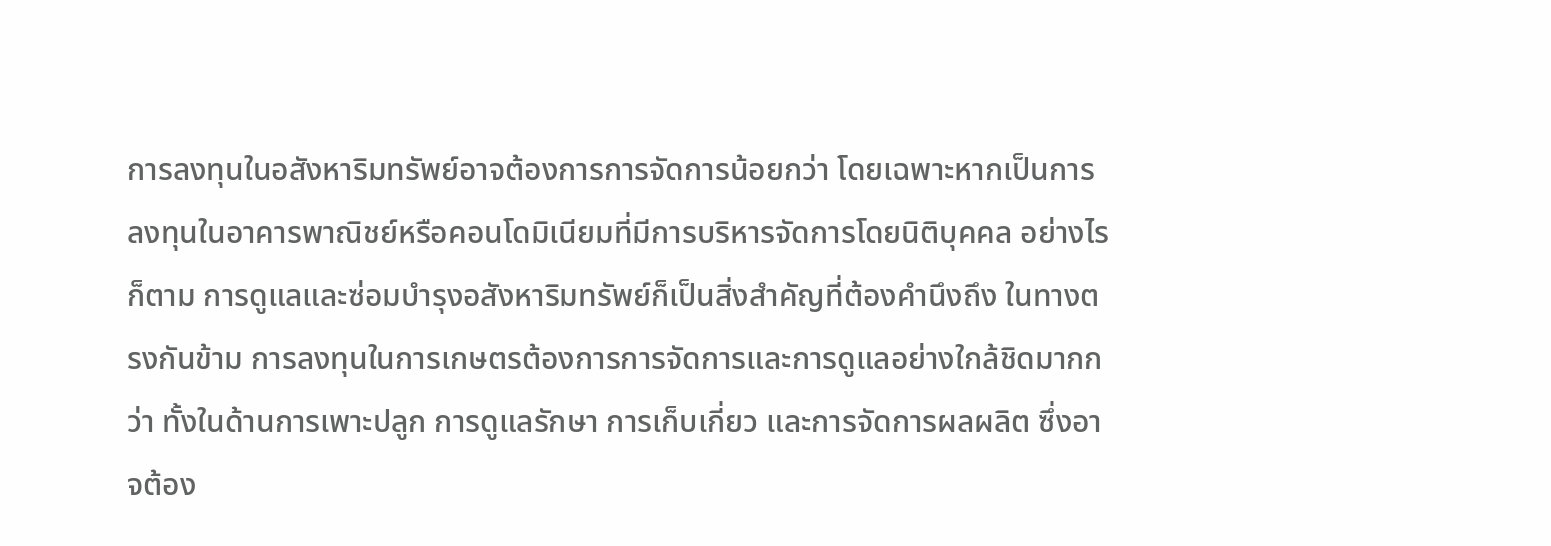การลงทุนในอสังหาริมทรัพย์อาจต้องการการจัดการน้อยกว่า โดยเฉพาะหากเป็นการลงทุนในอาคารพาณิชย์หรือคอนโดมิเนียมที่มีการบริหารจัดการโดยนิติบุคคล อย่างไรก็ตาม การดูแลและซ่อมบำรุงอสังหาริมทรัพย์ก็เป็นสิ่งสำคัญที่ต้องคำนึงถึง ในทางตรงกันข้าม การลงทุนในการเกษตรต้องการการจัดการและการดูแลอย่างใกล้ชิดมากกว่า ทั้งในด้านการเพาะปลูก การดูแลรักษา การเก็บเกี่ยว และการจัดการผลผลิต ซึ่งอาจต้อง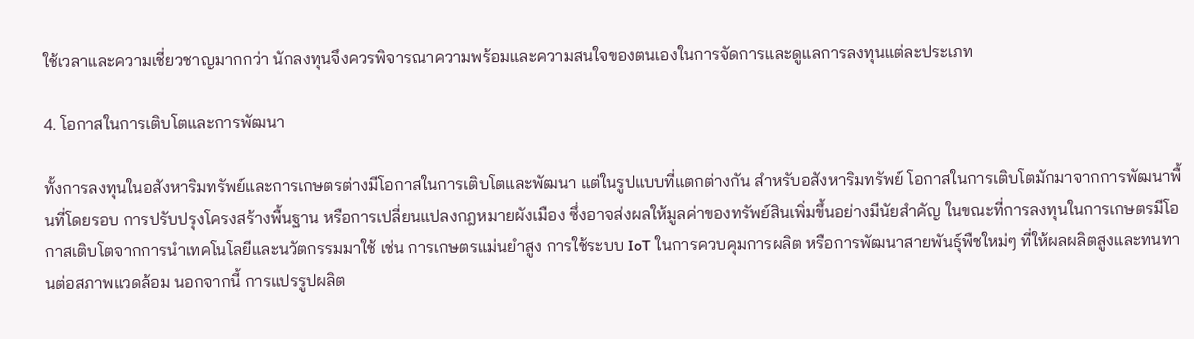ใช้เวลาและความเชี่ยวชาญมากกว่า นักลงทุนจึงควรพิจารณาความพร้อมและความสนใจของตนเองในการจัดการและดูแลการลงทุนแต่ละประเภท

4. โอกาสในการเติบโตและการพัฒนา

ทั้งการลงทุนในอสังหาริมทรัพย์และการเกษตรต่างมีโอกาสในการเติบโตและพัฒนา แต่ในรูปแบบที่แตกต่างกัน สำหรับอสังหาริมทรัพย์ โอกาสในการเติบโตมักมาจากการพัฒนาพื้นที่โดยรอบ การปรับปรุงโครงสร้างพื้นฐาน หรือการเปลี่ยนแปลงกฎหมายผังเมือง ซึ่งอาจส่งผลให้มูลค่าของทรัพย์สินเพิ่มขึ้นอย่างมีนัยสำคัญ ในขณะที่การลงทุนในการเกษตรมีโอกาสเติบโตจากการนำเทคโนโลยีและนวัตกรรมมาใช้ เช่น การเกษตรแม่นยำสูง การใช้ระบบ IoT ในการควบคุมการผลิต หรือการพัฒนาสายพันธุ์พืชใหม่ๆ ที่ให้ผลผลิตสูงและทนทานต่อสภาพแวดล้อม นอกจากนี้ การแปรรูปผลิต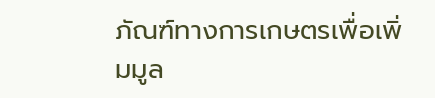ภัณฑ์ทางการเกษตรเพื่อเพิ่มมูล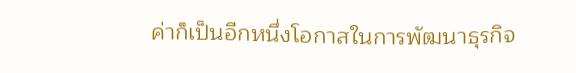ค่าก็เป็นอีกหนึ่งโอกาสในการพัฒนาธุรกิจ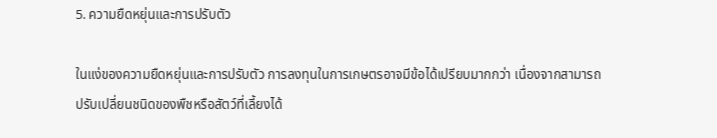5. ความยืดหยุ่นและการปรับตัว

ในแง่ของความยืดหยุ่นและการปรับตัว การลงทุนในการเกษตรอาจมีข้อได้เปรียบมากกว่า เนื่องจากสามารถปรับเปลี่ยนชนิดของพืชหรือสัตว์ที่เลี้ยงได้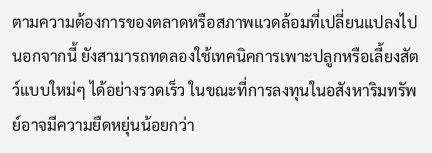ตามความต้องการของตลาดหรือสภาพแวดล้อมที่เปลี่ยนแปลงไป นอกจากนี้ ยังสามารถทดลองใช้เทคนิคการเพาะปลูกหรือเลี้ยงสัตว์แบบใหม่ๆ ได้อย่างรวดเร็ว ในขณะที่การลงทุนในอสังหาริมทรัพย์อาจมีความยืดหยุ่นน้อยกว่า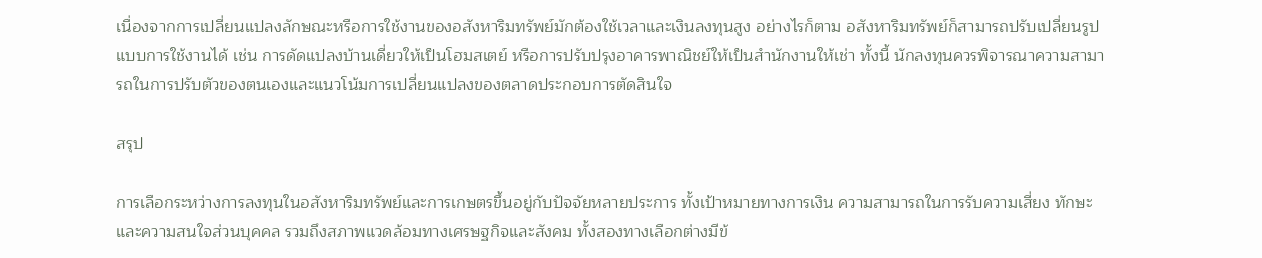เนื่องจากการเปลี่ยนแปลงลักษณะหรือการใช้งานของอสังหาริมทรัพย์มักต้องใช้เวลาและเงินลงทุนสูง อย่างไรก็ตาม อสังหาริมทรัพย์ก็สามารถปรับเปลี่ยนรูปแบบการใช้งานได้ เช่น การดัดแปลงบ้านเดี่ยวให้เป็นโฮมสเตย์ หรือการปรับปรุงอาคารพาณิชย์ให้เป็นสำนักงานให้เช่า ทั้งนี้ นักลงทุนควรพิจารณาความสามารถในการปรับตัวของตนเองและแนวโน้มการเปลี่ยนแปลงของตลาดประกอบการตัดสินใจ

สรุป

การเลือกระหว่างการลงทุนในอสังหาริมทรัพย์และการเกษตรขึ้นอยู่กับปัจจัยหลายประการ ทั้งเป้าหมายทางการเงิน ความสามารถในการรับความเสี่ยง ทักษะและความสนใจส่วนบุคคล รวมถึงสภาพแวดล้อมทางเศรษฐกิจและสังคม ทั้งสองทางเลือกต่างมีข้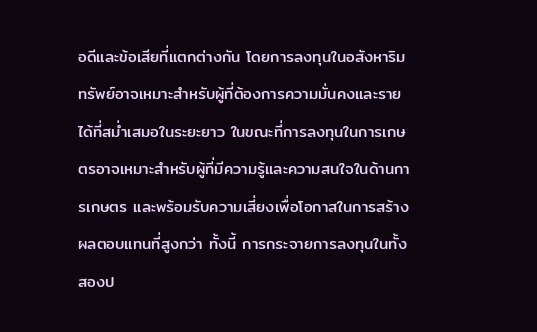อดีและข้อเสียที่แตกต่างกัน โดยการลงทุนในอสังหาริมทรัพย์อาจเหมาะสำหรับผู้ที่ต้องการความมั่นคงและรายได้ที่สม่ำเสมอในระยะยาว ในขณะที่การลงทุนในการเกษตรอาจเหมาะสำหรับผู้ที่มีความรู้และความสนใจในด้านการเกษตร และพร้อมรับความเสี่ยงเพื่อโอกาสในการสร้างผลตอบแทนที่สูงกว่า ทั้งนี้ การกระจายการลงทุนในทั้งสองป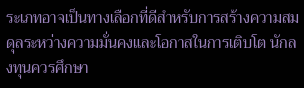ระเภทอาจเป็นทางเลือกที่ดีสำหรับการสร้างความสมดุลระหว่างความมั่นคงและโอกาสในการเติบโต นักลงทุนควรศึกษา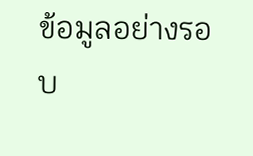ข้อมูลอย่างรอบ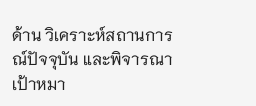ด้าน วิเคราะห์สถานการณ์ปัจจุบัน และพิจารณาเป้าหมา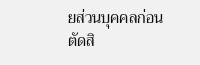ยส่วนบุคคลก่อนตัดสิ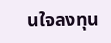นใจลงทุน